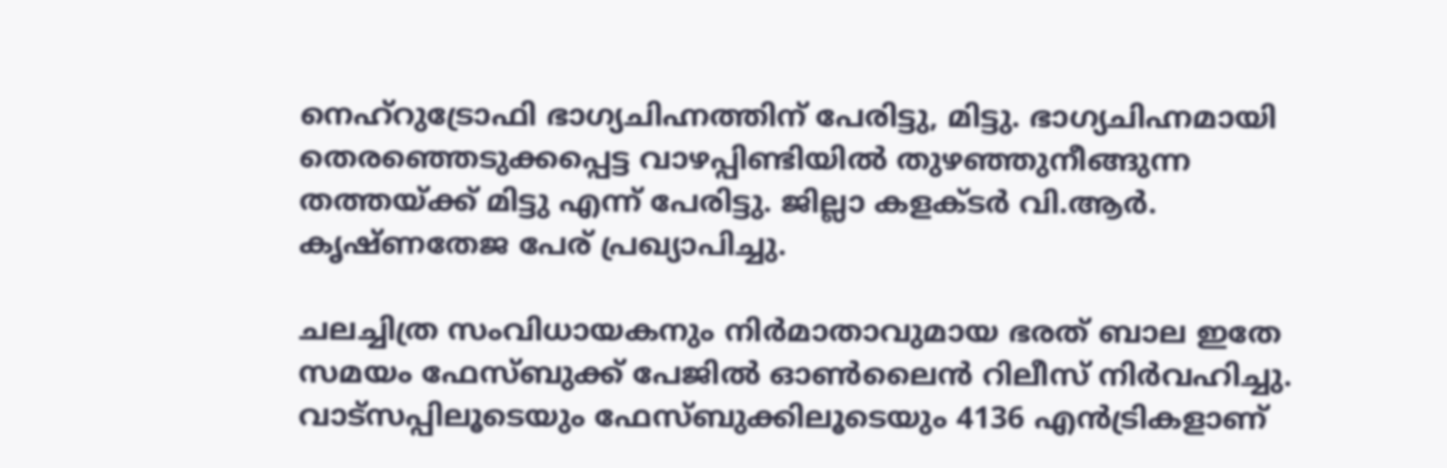നെഹ്‌റുട്രോഫി ഭാഗ്യചിഹ്നത്തിന് പേരിട്ടു, മിട്ടു. ഭാഗ്യചിഹ്നമായി തെരഞ്ഞെടുക്കപ്പെട്ട വാഴപ്പിണ്ടിയില്‍ തുഴഞ്ഞുനീങ്ങുന്ന തത്തയ്ക്ക് മിട്ടു എന്ന് പേരിട്ടു. ജില്ലാ കളക്ടര്‍ വി.ആര്‍. കൃഷ്ണതേജ പേര് പ്രഖ്യാപിച്ചു.

ചലച്ചിത്ര സംവിധായകനും നിര്‍മാതാവുമായ ഭരത് ബാല ഇതേ സമയം ഫേസ്ബുക്ക് പേജില്‍ ഓണ്‍ലൈന്‍ റിലീസ് നിര്‍വഹിച്ചു. വാട്‌സപ്പിലൂടെയും ഫേസ്ബുക്കിലൂടെയും 4136 എന്‍ട്രികളാണ്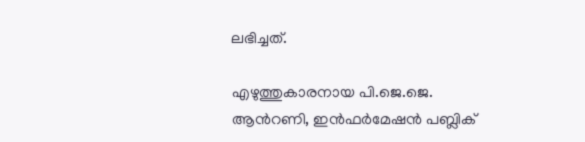ലഭിച്ചത്.

എഴുത്തുകാരനായ പി.ജെ.ജെ. ആന്‍റണി, ഇന്‍ഫര്‍മേഷന്‍ പബ്ലിക്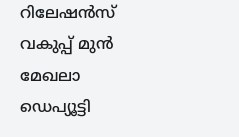റിലേഷന്‍സ് വകുപ്പ് മുന്‍ മേഖലാ ഡെപ്യൂട്ടി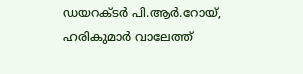ഡയറക്ടര്‍ പി.ആര്‍.റോയ്, ഹരികുമാര്‍ വാലേത്ത്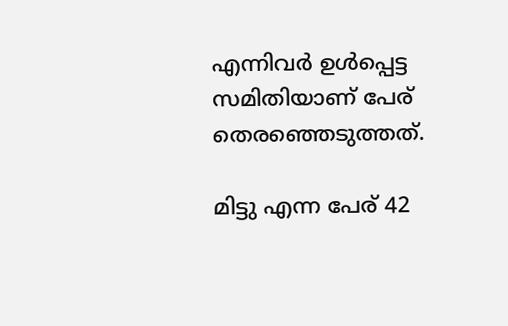എന്നിവര്‍ ഉള്‍പ്പെട്ട സമിതിയാണ് പേര് തെരഞ്ഞെടുത്തത്.

മിട്ടു എന്ന പേര് 42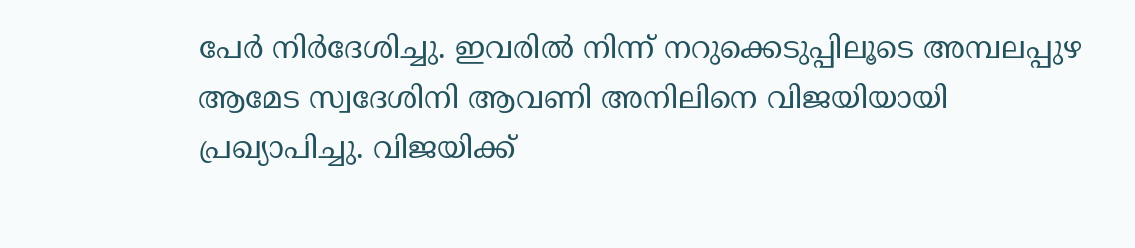പേര്‍ നിര്‍ദേശിച്ചു. ഇവരില്‍ നിന്ന് നറുക്കെടുപ്പിലൂടെ അമ്പലപ്പുഴ ആമേട സ്വദേശിനി ആവണി അനിലിനെ വിജയിയായി പ്രഖ്യാപിച്ചു. വിജയിക്ക്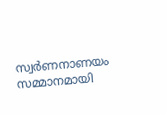സ്വര്‍ണനാണയം സമ്മാനമായി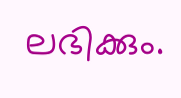ലഭിക്കും.